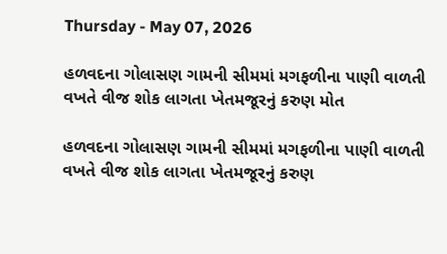Thursday - May 07, 2026

હળવદના ગોલાસણ ગામની સીમમાં મગફળીના પાણી વાળતી વખતે વીજ શોક લાગતા ખેતમજૂરનું કરુણ મોત

હળવદના ગોલાસણ ગામની સીમમાં મગફળીના પાણી વાળતી વખતે વીજ શોક લાગતા ખેતમજૂરનું કરુણ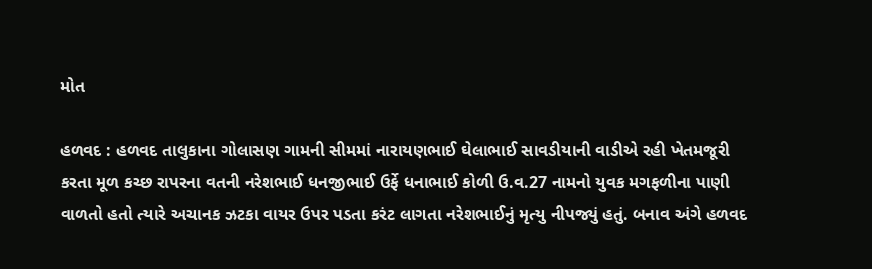મોત

હળવદ : હળવદ તાલુકાના ગોલાસણ ગામની સીમમાં નારાયણભાઈ ઘેલાભાઈ સાવડીયાની વાડીએ રહી ખેતમજૂરી કરતા મૂળ કચ્છ રાપરના વતની નરેશભાઈ ધનજીભાઈ ઉર્ફે ધનાભાઈ કોળી ઉ.વ.27 નામનો યુવક મગફળીના પાણી વાળતો હતો ત્યારે અચાનક ઝટકા વાયર ઉપર પડતા કરંટ લાગતા નરેશભાઈનું મૃત્યુ નીપજ્યું હતું. બનાવ અંગે હળવદ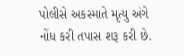પોલીસે અકસ્માતે મૃત્યુ અંગે નોંધ કરી તપાસ શરૂ કરી છે.